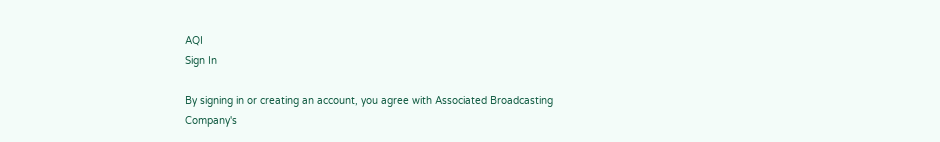AQI
Sign In

By signing in or creating an account, you agree with Associated Broadcasting Company's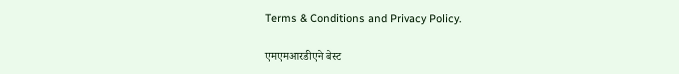Terms & Conditions and Privacy Policy.

एमएमआरडीएने बेस्ट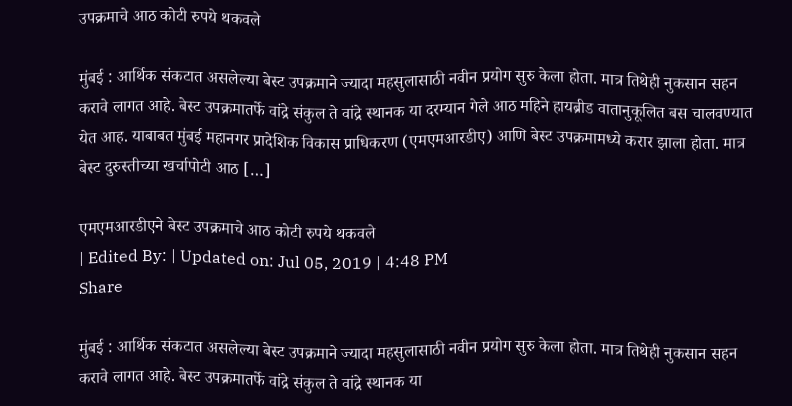उपक्रमाचे आठ कोटी रुपये थकवले

मुंबई : आर्थिक संकटात असलेल्या बेस्ट उपक्रमाने ज्यादा महसुलासाठी नवीन प्रयोग सुरु केला होता. मात्र तिथेही नुकसान सहन करावे लागत आहे. बेस्ट उपक्रमातर्फे वांद्रे संकुल ते वांद्रे स्थानक या दरम्यान गेले आठ महिने हायब्रीड वातानुकूलित बस चालवण्यात येत आह. याबाबत मुंबई महानगर प्रादेशिक विकास प्राधिकरण (एमएमआरडीए) आणि बेस्ट उपक्रमामध्ये करार झाला होता. मात्र बेस्ट दुरुस्तीच्या खर्चापोटी आठ […]

एमएमआरडीएने बेस्ट उपक्रमाचे आठ कोटी रुपये थकवले
| Edited By: | Updated on: Jul 05, 2019 | 4:48 PM
Share

मुंबई : आर्थिक संकटात असलेल्या बेस्ट उपक्रमाने ज्यादा महसुलासाठी नवीन प्रयोग सुरु केला होता. मात्र तिथेही नुकसान सहन करावे लागत आहे. बेस्ट उपक्रमातर्फे वांद्रे संकुल ते वांद्रे स्थानक या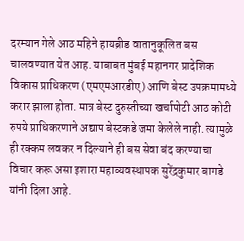दरम्यान गेले आठ महिने हायब्रीड वातानुकूलित बस चालवण्यात येत आह. याबाबत मुंबई महानगर प्रादेशिक विकास प्राधिकरण (एमएमआरडीए) आणि बेस्ट उपक्रमामध्ये करार झाला होता. मात्र बेस्ट दुरुस्तीच्या खर्चापोटी आठ कोटी रुपये प्राधिकरणाने अद्याप बेस्टकडे जमा केलेले नाही. त्यामुळे ही रक्कम लवकर न दिल्याने ही बस सेवा बंद करण्याचा विचार करू असा इशारा महाव्यवस्थापक सुरेंद्रकुमार बागडे यांनी दिला आहे.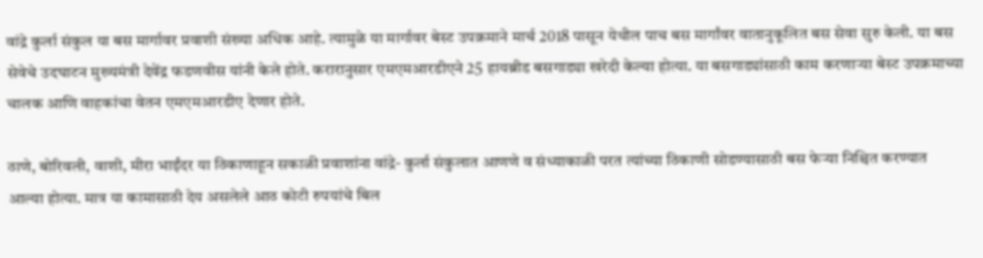वांद्रे कुर्ला संकुल या बस मार्गावर प्रवाशी संख्या अधिक आहे. त्यामुळे या मार्गावर बेस्ट उपक्रमाने मार्च 2018 पासून येथील पाच बस मार्गांवर वातानुकूलित बस सेवा सुरु केली. या बस सेवेचे उदघाटन मुख्यमंत्री देवेंद्र फडणवीस यांनी केले होते. करारानुसार एमएमआरडीएने 25 हायब्रीड बसगाड्या खरेदी केल्या होत्या. या बसगाड्यांसाठी काम करणाऱ्या बेस्ट उपक्रमाच्या चालक आणि वाहकांचा वेतन एमएमआरडीए देणार होते.

ठाणे, बोरिवली, वाशी, मीरा भाईंदर या ठिकाणाहून सकाळी प्रवाशांना वांद्रे- कुर्ला संकुलात आणणे व संध्याकाळी परत त्यांच्या ठिकाणी सोडण्यासाठी बस फेऱ्या निश्चित करण्यात आल्या होत्या. मात्र या कामासाठी देय असलेले आठ कोटी रुपयांचे बिल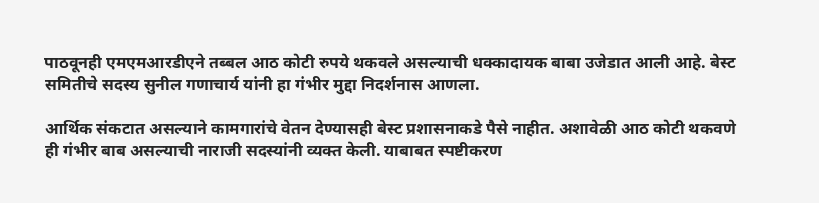पाठवूनही एमएमआरडीएने तब्बल आठ कोटी रुपये थकवले असल्याची धक्कादायक बाबा उजेडात आली आहे. बेस्ट समितीचे सदस्य सुनील गणाचार्य यांनी हा गंभीर मुद्दा निदर्शनास आणला.

आर्थिक संकटात असल्याने कामगारांचे वेतन देण्यासही बेस्ट प्रशासनाकडे पैसे नाहीत. अशावेळी आठ कोटी थकवणे ही गंभीर बाब असल्याची नाराजी सदस्यांनी व्यक्त केली. याबाबत स्पष्टीकरण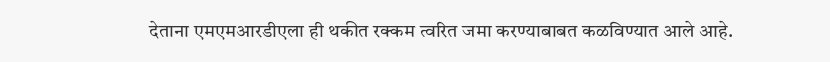देताना एमएमआरडीएला ही थकीत रक्कम त्वरित जमा करण्याबाबत कळविण्यात आले आहे.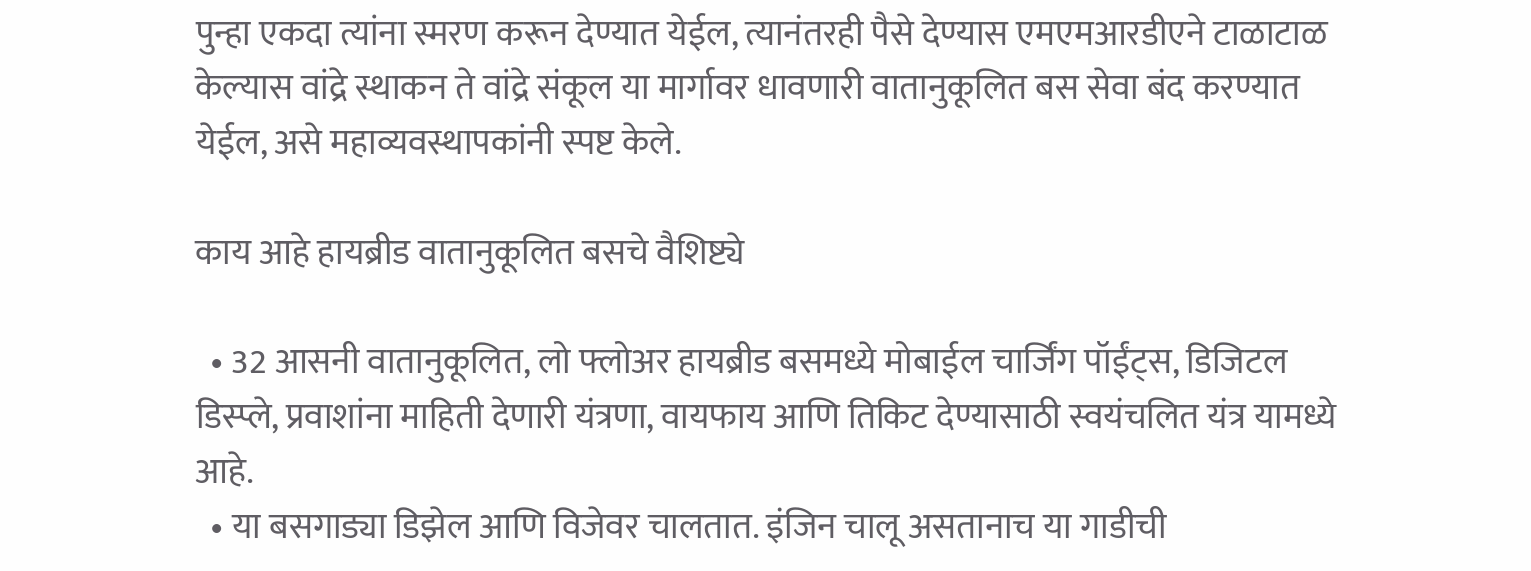पुन्हा एकदा त्यांना स्मरण करून देण्यात येईल, त्यानंतरही पैसे देण्यास एमएमआरडीएने टाळाटाळ केल्यास वांद्रे स्थाकन ते वांद्रे संकूल या मार्गावर धावणारी वातानुकूलित बस सेवा बंद करण्यात येईल, असे महाव्यवस्थापकांनी स्पष्ट केले.

काय आहे हायब्रीड वातानुकूलित बसचे वैशिष्ट्ये

  • 32 आसनी वातानुकूलित, लो फ्लोअर हायब्रीड बसमध्ये मोबाईल चार्जिंग पॉईंट्स, डिजिटल डिस्प्ले, प्रवाशांना माहिती देणारी यंत्रणा, वायफाय आणि तिकिट देण्यासाठी स्वयंचलित यंत्र यामध्ये आहे.
  • या बसगाड्या डिझेल आणि विजेवर चालतात. इंजिन चालू असतानाच या गाडीची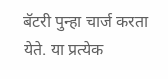बॅटरी पुन्हा चार्ज करता येते. या प्रत्येक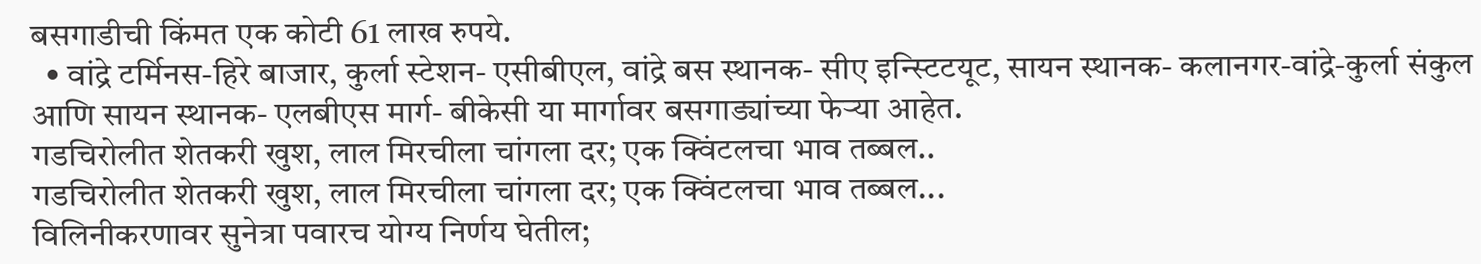बसगाडीची किंमत एक कोटी 61 लाख रुपये.
  • वांद्रे टर्मिनस-हिरे बाजार, कुर्ला स्टेशन- एसीबीएल, वांद्रे बस स्थानक- सीए इन्स्टिटयूट, सायन स्थानक- कलानगर-वांद्रे-कुर्ला संकुल आणि सायन स्थानक- एलबीएस मार्ग- बीकेसी या मार्गावर बसगाड्यांच्या फेऱ्या आहेत.
गडचिरोलीत शेतकरी खुश, लाल मिरचीला चांगला दर; एक क्विंटलचा भाव तब्बल..
गडचिरोलीत शेतकरी खुश, लाल मिरचीला चांगला दर; एक क्विंटलचा भाव तब्बल...
विलिनीकरणावर सुनेत्रा पवारच योग्य निर्णय घेतील;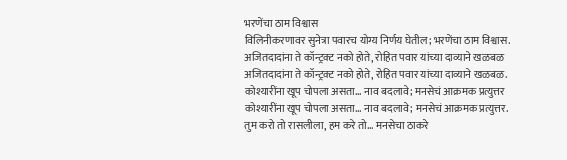भरणेंचा ठाम विश्वास
विलिनीकरणावर सुनेत्रा पवारच योग्य निर्णय घेतील; भरणेंचा ठाम विश्वास.
अजितदादांना ते कॉन्ट्रक्ट नको होते, रोहित पवार यांच्या दाव्याने खळबळ
अजितदादांना ते कॉन्ट्रक्ट नको होते, रोहित पवार यांच्या दाव्याने खळबळ.
कोश्यारींना खूप चोपला असता... नाव बदलावे; मनसेचं आक्रमक प्रत्युत्तर
कोश्यारींना खूप चोपला असता... नाव बदलावे; मनसेचं आक्रमक प्रत्युत्तर.
तुम करो तो रासलीला, हम करे तो... मनसेचा ठाकरे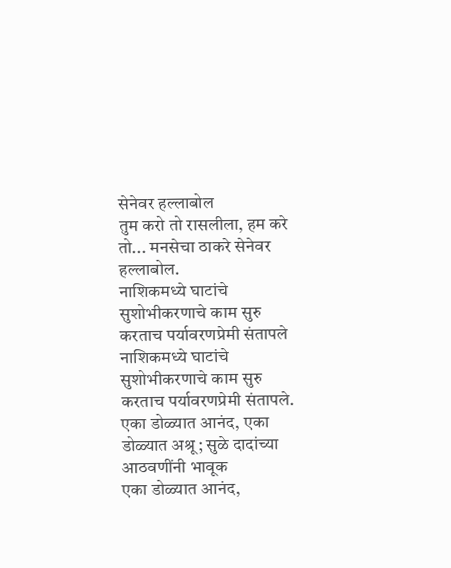सेनेवर हल्लाबोल
तुम करो तो रासलीला, हम करे तो... मनसेचा ठाकरे सेनेवर हल्लाबोल.
नाशिकमध्ये घाटांचे सुशोभीकरणाचे काम सुरु करताच पर्यावरणप्रेमी संतापले
नाशिकमध्ये घाटांचे सुशोभीकरणाचे काम सुरु करताच पर्यावरणप्रेमी संतापले.
एका डोळ्यात आनंद, एका डोळ्यात अश्रू; सुळे दादांच्या आठवणींनी भावूक
एका डोळ्यात आनंद,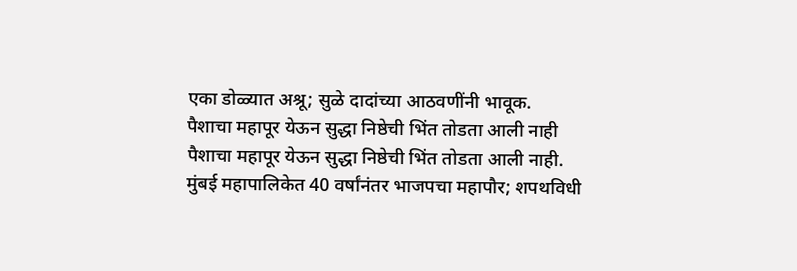एका डोळ्यात अश्रू; सुळे दादांच्या आठवणींनी भावूक.
पैशाचा महापूर येऊन सुद्धा निष्ठेची भिंत तोडता आली नाही
पैशाचा महापूर येऊन सुद्धा निष्ठेची भिंत तोडता आली नाही.
मुंबई महापालिकेत 40 वर्षांनंतर भाजपचा महापौर; शपथविधी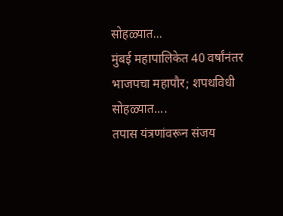सोहळ्यात...
मुंबई महापालिकेत 40 वर्षांनंतर भाजपचा महापौर; शपथविधी सोहळ्यात....
तपास यंत्रणांवरून संजय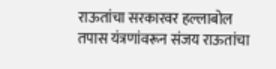राऊतांचा सरकारवर हल्लाबोल
तपास यंत्रणांवरून संजय राऊतांचा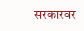सरकारवर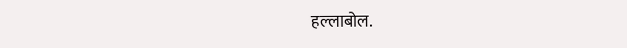हल्लाबोल.